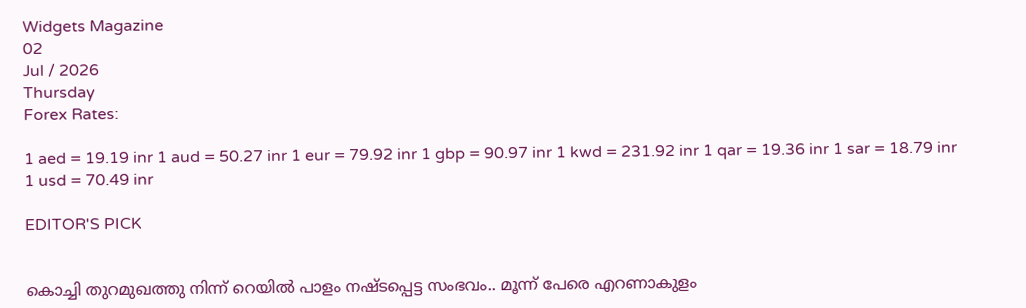Widgets Magazine
02
Jul / 2026
Thursday
Forex Rates:

1 aed = 19.19 inr 1 aud = 50.27 inr 1 eur = 79.92 inr 1 gbp = 90.97 inr 1 kwd = 231.92 inr 1 qar = 19.36 inr 1 sar = 18.79 inr 1 usd = 70.49 inr

EDITOR'S PICK


കൊച്ചി തുറമുഖത്തു നിന്ന് റെയിൽ പാളം നഷ്ടപ്പെട്ട സംഭവം.. മൂന്ന് പേരെ എറണാകുളം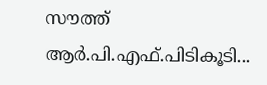സൗത്ത് ആർ.പി.എഫ്.പിടികൂടി...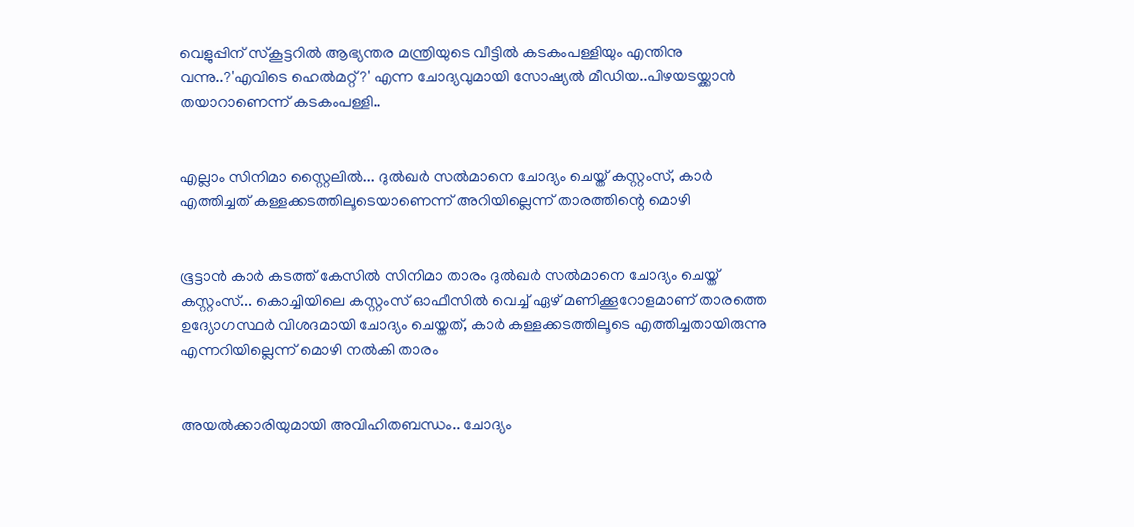വെളുപ്പിന് സ്കൂട്ടറിൽ ആഭ്യന്തര മന്ത്രിയുടെ വീട്ടിൽ കടകംപള്ളിയും എന്തിനു വന്നു..?'എവിടെ ഹെൽമറ്റ്?' എന്ന ചോദ്യവുമായി സോഷ്യൽ മീഡിയ..പിഴയടയ്ക്കാൻ തയാറാണെന്ന് കടകംപള്ളി..


എല്ലാം സിനിമാ സ്റ്റൈലിൽ... ദുൽഖർ സൽമാനെ ചോദ്യം ചെയ്ത് കസ്റ്റംസ്, കാർ എത്തിച്ചത് കള്ളക്കടത്തിലൂടെയാണെന്ന് അറിയില്ലെന്ന് താരത്തിന്റെ മൊഴി


ഭൂട്ടാന്‍ കാര്‍ കടത്ത് കേസില്‍ സിനിമാ താരം ദുല്‍ഖര്‍ സല്‍മാനെ ചോദ്യം ചെയ്ത് കസ്റ്റംസ്... കൊച്ചിയിലെ കസ്റ്റംസ് ഓഫീസില്‍ വെച്ച് ഏഴ് മണിക്കൂറോളമാണ് താരത്തെ ഉദ്യോഗസ്ഥര്‍ വിശദമായി ചോദ്യം ചെയ്തത്, കാർ കള്ളക്കടത്തിലൂടെ എത്തിച്ചതായിരുന്നു എന്നറിയില്ലെന്ന് മൊഴി നൽകി താരം


അയൽക്കാരിയുമായി അവിഹിതബന്ധം.. ചോദ്യം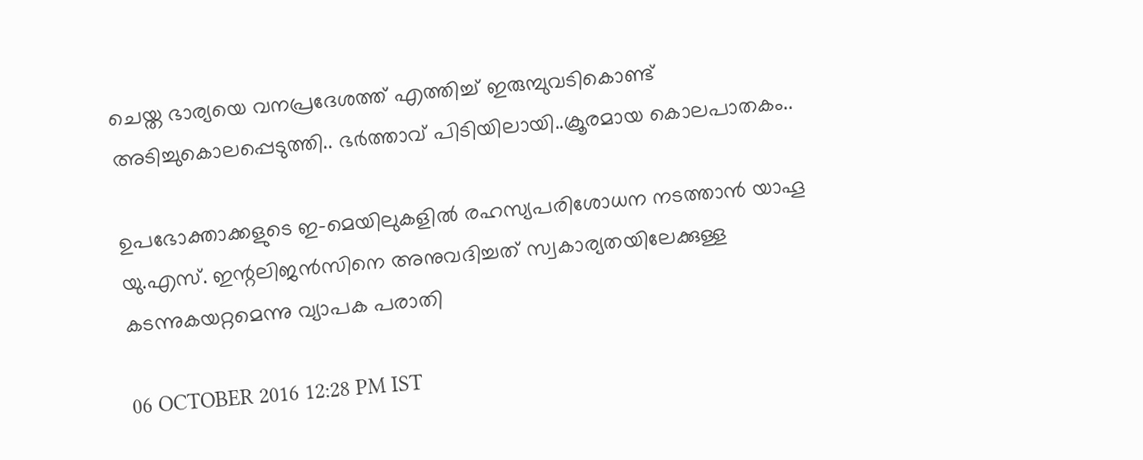ചെയ്ത ഭാര്യയെ വനപ്രദേശത്ത് എത്തിച്ച് ഇരുമ്പുവടികൊണ്ട് അടിച്ചുകൊലപ്പെടുത്തി.. ഭർത്താവ് പിടിയിലായി..ക്രൂരമായ കൊലപാതകം..

ഉപഭോക്താക്കളുടെ ഇ-മെയിലുകളില്‍ രഹസ്യപരിശോധന നടത്താന്‍ യാഹൂ യു.എസ്. ഇന്റലിജന്‍സിനെ അനുവദിച്ചത് സ്വകാര്യതയിലേക്കുള്ള കടന്നുകയറ്റമെന്നു വ്യാപക പരാതി

06 OCTOBER 2016 12:28 PM IST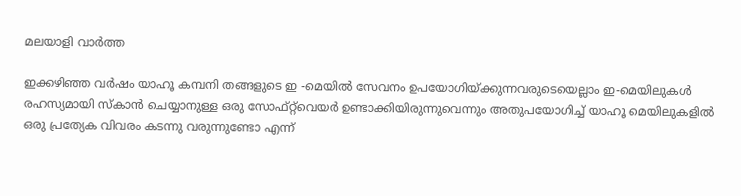മലയാളി വാര്‍ത്ത

ഇക്കഴിഞ്ഞ വര്‍ഷം യാഹൂ കമ്പനി തങ്ങളുടെ ഇ -മെയില്‍ സേവനം ഉപയോഗിയ്ക്കുന്നവരുടെയെല്ലാം ഇ-മെയിലുകള്‍ രഹസ്യമായി സ്‌കാന്‍ ചെയ്യാനുള്ള ഒരു സോഫ്റ്റ്‌വെയര്‍ ഉണ്ടാക്കിയിരുന്നുവെന്നും അതുപയോഗിച്ച് യാഹൂ മെയിലുകളില്‍ ഒരു പ്രത്യേക വിവരം കടന്നു വരുന്നുണ്ടോ എന്ന്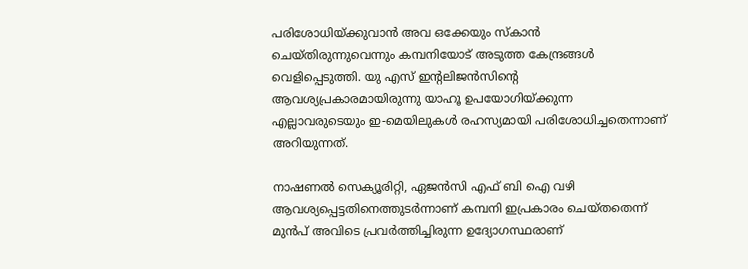പരിശോധിയ്ക്കുവാന്‍ അവ ഒക്കേയും സ്‌കാന്‍ ചെയ്തിരുന്നുവെന്നും കമ്പനിയോട് അടുത്ത കേന്ദ്രങ്ങള്‍ വെളിപ്പെടുത്തി. യു എസ് ഇന്റലിജന്‍സിന്റെ ആവശ്യപ്രകാരമായിരുന്നു യാഹൂ ഉപയോഗിയ്ക്കുന്ന എല്ലാവരുടെയും ഇ-മെയിലുകള്‍ രഹസ്യമായി പരിശോധിച്ചതെന്നാണ് അറിയുന്നത്.

നാഷണല്‍ സെക്യൂരിറ്റി, ഏജന്‍സി എഫ് ബി ഐ വഴി ആവശ്യപ്പെട്ടതിനെത്തുടര്‍ന്നാണ് കമ്പനി ഇപ്രകാരം ചെയ്തതെന്ന് മുന്‍പ് അവിടെ പ്രവര്‍ത്തിച്ചിരുന്ന ഉദ്യോഗസ്ഥരാണ്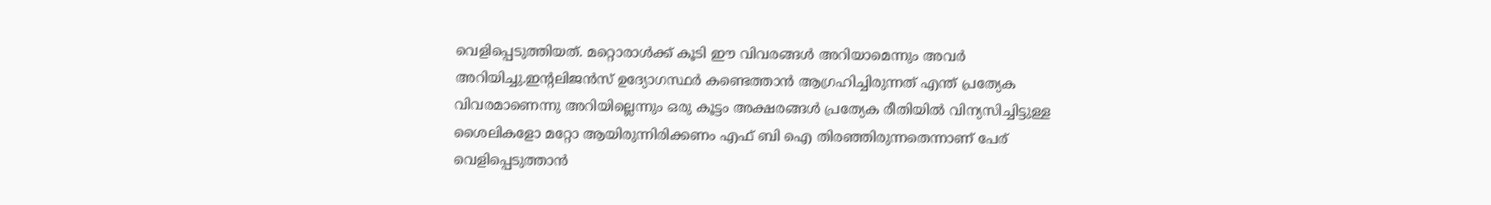വെളിപ്പെടുത്തിയത്. മറ്റൊരാള്‍ക്ക് കൂടി ഈ വിവരങ്ങള്‍ അറിയാമെന്നും അവര്‍ അറിയിച്ചു.ഇന്റലിജന്‍സ് ഉദ്യോഗസ്ഥര്‍ കണ്ടെത്താന്‍ ആഗ്രഹിച്ചിരുന്നത് എന്ത് പ്രത്യേക വിവരമാണെന്നു അറിയില്ലെന്നും ഒരു കൂട്ടം അക്ഷരങ്ങള്‍ പ്രത്യേക രീതിയില്‍ വിന്യസിച്ചിട്ടുള്ള ശൈലികളോ മറ്റോ ആയിരുന്നിരിക്കണം എഫ് ബി ഐ തിരഞ്ഞിരുന്നതെന്നാണ് പേര് വെളിപ്പെടുത്താന്‍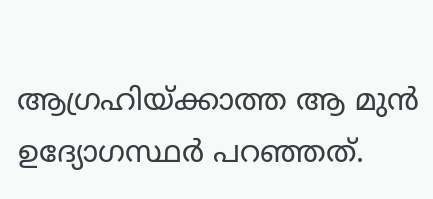ആഗ്രഹിയ്ക്കാത്ത ആ മുന്‍ ഉദ്യോഗസ്ഥര്‍ പറഞ്ഞത്.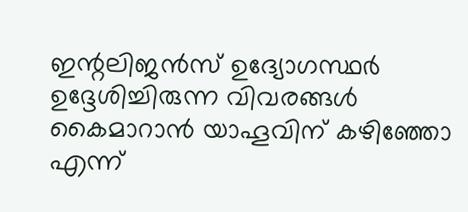ഇന്റലിജന്‍സ് ഉദ്യോഗസ്ഥര്‍ ഉദ്ദേശിച്ചിരുന്ന വിവരങ്ങള്‍ കൈമാറാന്‍ യാഹൂവിന് കഴിഞ്ഞോ എന്ന്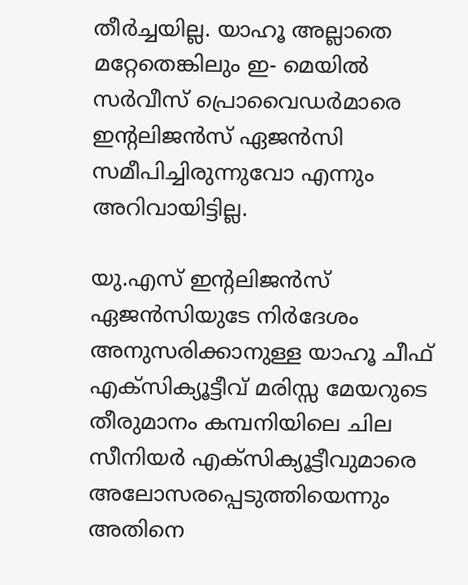തീര്‍ച്ചയില്ല. യാഹൂ അല്ലാതെ മറ്റേതെങ്കിലും ഇ- മെയില്‍ സര്‍വീസ് പ്രൊവൈഡര്‍മാരെ ഇന്റലിജന്‍സ് ഏജന്‍സി സമീപിച്ചിരുന്നുവോ എന്നും അറിവായിട്ടില്ല.

യു.എസ് ഇന്റലിജന്‍സ് ഏജന്‍സിയുടേ നിര്‍ദേശം അനുസരിക്കാനുള്ള യാഹൂ ചീഫ് എക്‌സിക്യൂട്ടീവ് മരിസ്സ മേയറുടെ തീരുമാനം കമ്പനിയിലെ ചില സീനിയര്‍ എക്‌സിക്യൂട്ടീവുമാരെ അലോസരപ്പെടുത്തിയെന്നും അതിനെ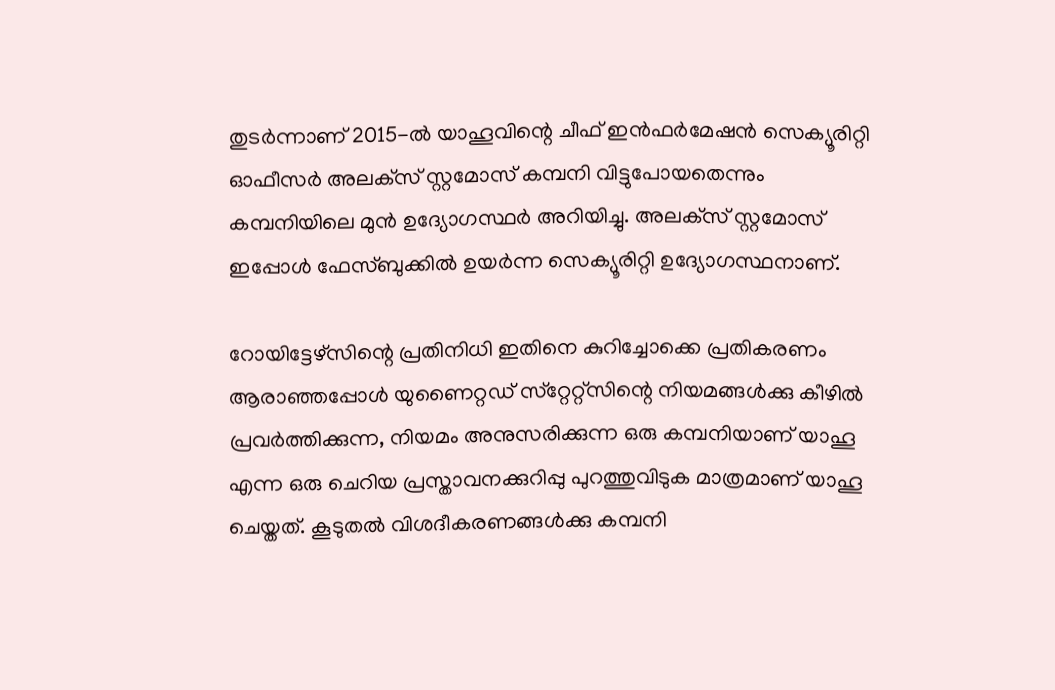തുടര്‍ന്നാണ് 2015-ല്‍ യാഹൂവിന്റെ ചീഫ് ഇന്‍ഫര്‍മേഷന്‍ സെക്യൂരിറ്റി ഓഫീസര്‍ അലക്‌സ് സ്റ്റമോസ് കമ്പനി വിട്ടുപോയതെന്നും കമ്പനിയിലെ മുന്‍ ഉദ്യോഗസ്ഥര്‍ അറിയിച്ചു. അലക്‌സ് സ്റ്റമോസ് ഇപ്പോള്‍ ഫേസ്ബുക്കില്‍ ഉയര്‍ന്ന സെക്യൂരിറ്റി ഉദ്യോഗസ്ഥനാണ്.

റോയിട്ടേഴ്‌സിന്റെ പ്രതിനിധി ഇതിനെ കുറിച്ചോക്കെ പ്രതികരണം ആരാഞ്ഞപ്പോള്‍ യുണൈറ്റഡ് സ്‌റ്റേറ്റ്‌സിന്റെ നിയമങ്ങള്‍ക്കു കീഴില്‍ പ്രവര്‍ത്തിക്കുന്ന, നിയമം അനുസരിക്കുന്ന ഒരു കമ്പനിയാണ് യാഹൂ എന്ന ഒരു ചെറിയ പ്രസ്താവനക്കുറിപ്പു പുറത്തുവിടുക മാത്രമാണ് യാഹൂ ചെയ്തത്. കൂടുതല്‍ വിശദീകരണങ്ങള്‍ക്കു കമ്പനി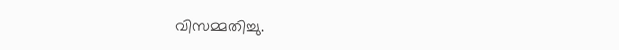വിസമ്മതിച്ചു.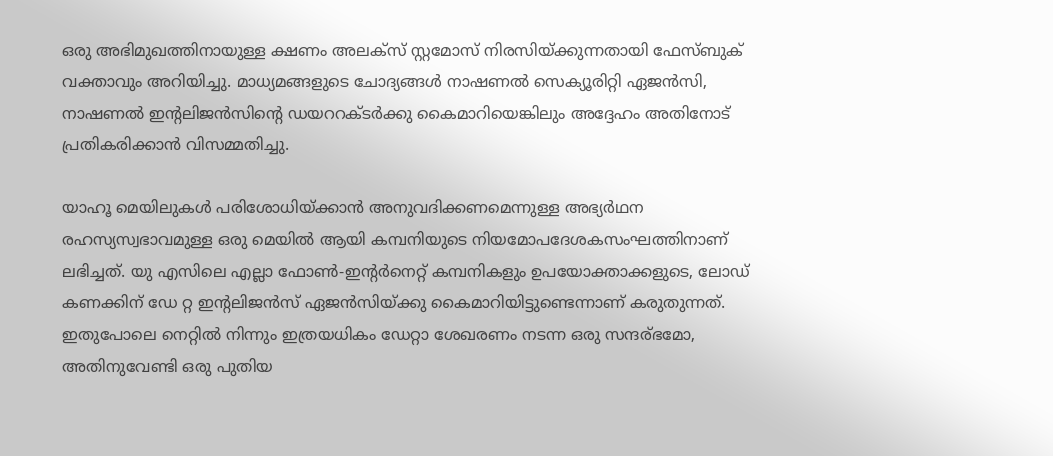ഒരു അഭിമുഖത്തിനായുള്ള ക്ഷണം അലക്‌സ് സ്റ്റമോസ് നിരസിയ്ക്കുന്നതായി ഫേസ്ബുക് വക്താവും അറിയിച്ചു. മാധ്യമങ്ങളുടെ ചോദ്യങ്ങള്‍ നാഷണല്‍ സെക്യൂരിറ്റി ഏജന്‍സി, നാഷണല്‍ ഇന്റലിജന്‍സിന്റെ ഡയററക്ടര്‍ക്കു കൈമാറിയെങ്കിലും അദ്ദേഹം അതിനോട് പ്രതികരിക്കാന്‍ വിസമ്മതിച്ചു.

യാഹൂ മെയിലുകള്‍ പരിശോധിയ്ക്കാന്‍ അനുവദിക്കണമെന്നുള്ള അഭ്യര്‍ഥന രഹസ്യസ്വഭാവമുള്ള ഒരു മെയില്‍ ആയി കമ്പനിയുടെ നിയമോപദേശകസംഘത്തിനാണ് ലഭിച്ചത്. യു എസിലെ എല്ലാ ഫോണ്‍-ഇന്റര്‍നെറ്റ് കമ്പനികളും ഉപയോക്താക്കളുടെ, ലോഡ് കണക്കിന് ഡേ റ്റ ഇന്റലിജന്‍സ് ഏജന്‍സിയ്ക്കു കൈമാറിയിട്ടുണ്ടെന്നാണ് കരുതുന്നത്. ഇതുപോലെ നെറ്റില്‍ നിന്നും ഇത്രയധികം ഡേറ്റാ ശേഖരണം നടന്ന ഒരു സന്ദര്ഭമോ, അതിനുവേണ്ടി ഒരു പുതിയ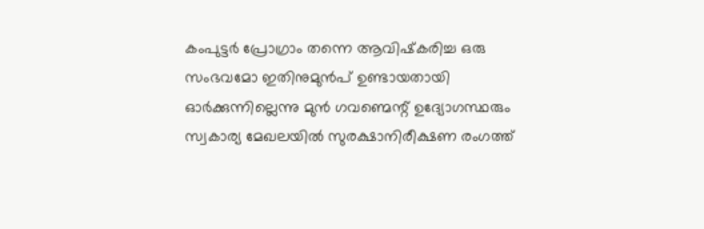കംപുട്ടര്‍ പ്രോഗ്രാം തന്നെ ആവിഷ്‌കരിച്ച ഒരു സംഭവമോ ഇതിനുമുന്‍പ് ഉണ്ടായതായി ഓര്‍ക്കുന്നില്ലെന്നു മുന്‍ ഗവണ്മെന്റ് ഉദ്യോഗസ്ഥരും സ്വകാര്യ മേഖലയില്‍ സുരക്ഷാനിരീക്ഷണ രംഗത്ത്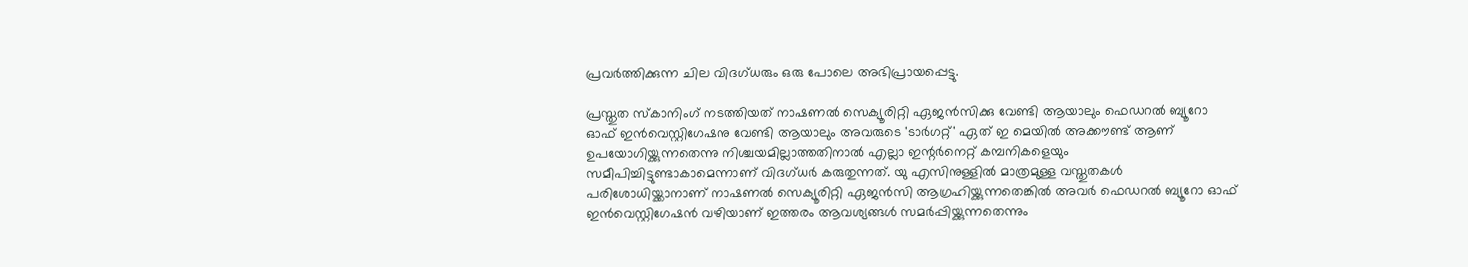പ്രവര്‍ത്തിക്കുന്ന ചില വിദഗ്ധരും ഒരു പോലെ അഭിപ്രായപ്പെട്ടു.

പ്രസ്തുത സ്‌കാനിംഗ് നടത്തിയത് നാഷണല്‍ സെക്യൂരിറ്റി ഏജന്‍സിക്കു വേണ്ടി ആയാലും ഫെഡറല്‍ ബ്യൂറോ ഓഫ് ഇന്‍വെസ്റ്റിഗേഷനു വേണ്ടി ആയാലും അവരുടെ 'ടാര്‍ഗറ്റ്' ഏത് ഇ മെയില്‍ അക്കൗണ്ട് ആണ് ഉപയോഗിയ്ക്കുന്നതെന്നു നിശ്ചയമില്ലാത്തതിനാല്‍ എല്ലാ ഇന്റര്‍നെറ്റ് കമ്പനികളെയും സമീപിച്ചിട്ടുണ്ടാകാമെന്നാണ് വിദഗ്ധര്‍ കരുതുന്നത്. യു എസിനുള്ളില്‍ മാത്രമുള്ള വസ്തുതകള്‍ പരിശോധിയ്ക്കാനാണ് നാഷണല്‍ സെക്യൂരിറ്റി ഏജന്‍സി ആഗ്രഹിയ്ക്കുന്നതെങ്കില്‍ അവര്‍ ഫെഡറല്‍ ബ്യൂറോ ഓഫ് ഇന്‍വെസ്റ്റിഗേഷന്‍ വഴിയാണ് ഇത്തരം ആവശ്യങ്ങള്‍ സമര്‍പ്പിയ്ക്കുന്നതെന്നും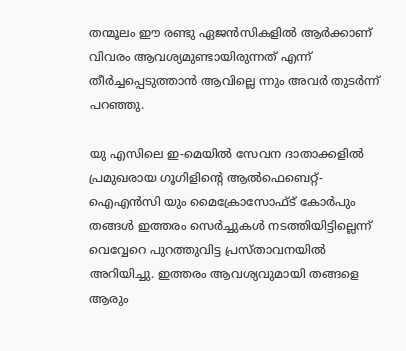തന്മൂലം ഈ രണ്ടു ഏജന്‍സികളില്‍ ആര്‍ക്കാണ് വിവരം ആവശ്യമുണ്ടായിരുന്നത് എന്ന് തീര്‍ച്ചപ്പെടുത്താന്‍ ആവില്ലെ ന്നും അവര്‍ തുടര്‍ന്ന് പറഞ്ഞു.

യു എസിലെ ഇ-മെയില്‍ സേവന ദാതാക്കളില്‍ പ്രമുഖരായ ഗൂഗിളിന്റെ ആല്‍ഫെബെറ്റ്-ഐഎന്‍സി യും മൈക്രോസോഫ്ട് കോര്‍പും തങ്ങള്‍ ഇത്തരം സെര്‍ച്ചുകള്‍ നടത്തിയിട്ടില്ലെന്ന് വെവ്വേറെ പുറത്തുവിട്ട പ്രസ്താവനയില്‍ അറിയിച്ചു. ഇത്തരം ആവശ്യവുമായി തങ്ങളെ ആരും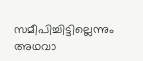സമീപിച്ചിട്ടില്ലെന്നും അഥവാ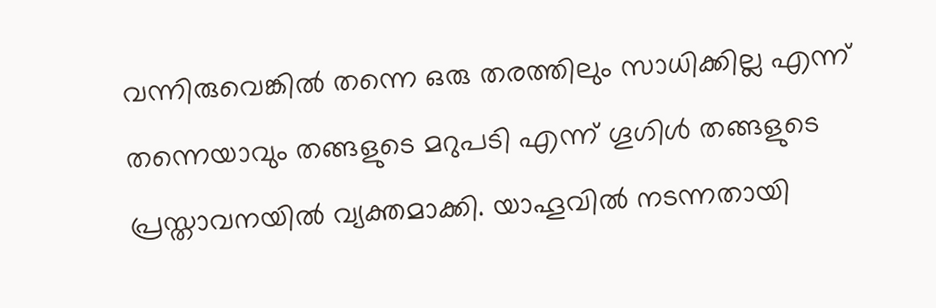വന്നിരുവെങ്കില്‍ തന്നെ ഒരു തരത്തിലും സാധിക്കില്ല എന്ന് തന്നെയാവും തങ്ങളുടെ മറുപടി എന്ന് ഗൂഗിള്‍ തങ്ങളുടെ പ്രസ്താവനയില്‍ വ്യക്തമാക്കി. യാഹൂവില്‍ നടന്നതായി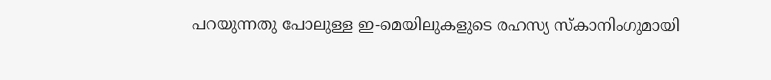പറയുന്നതു പോലുള്ള ഇ-മെയിലുകളുടെ രഹസ്യ സ്‌കാനിംഗുമായി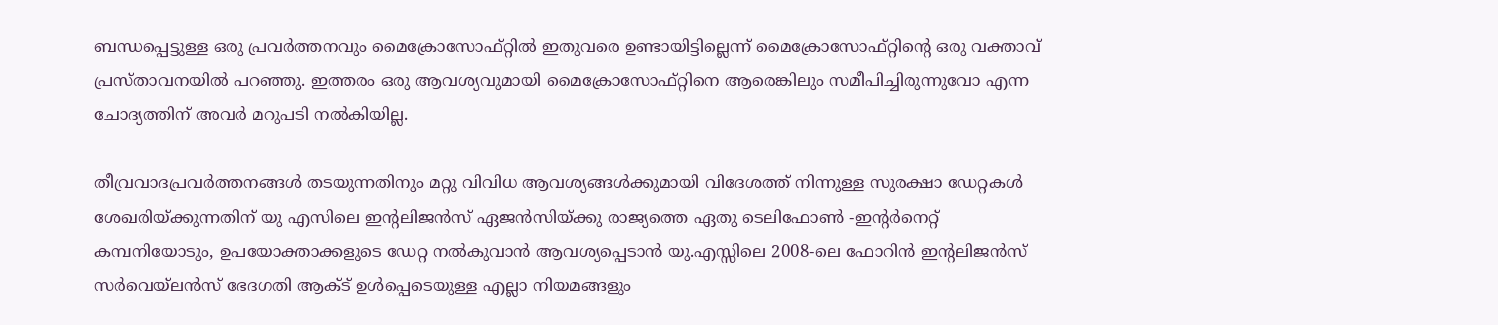ബന്ധപ്പെട്ടുള്ള ഒരു പ്രവര്‍ത്തനവും മൈക്രോസോഫ്റ്റില്‍ ഇതുവരെ ഉണ്ടായിട്ടില്ലെന്ന് മൈക്രോസോഫ്റ്റിന്റെ ഒരു വക്താവ് പ്രസ്താവനയില്‍ പറഞ്ഞു. ഇത്തരം ഒരു ആവശ്യവുമായി മൈക്രോസോഫ്റ്റിനെ ആരെങ്കിലും സമീപിച്ചിരുന്നുവോ എന്ന ചോദ്യത്തിന് അവര്‍ മറുപടി നല്‍കിയില്ല.

തീവ്രവാദപ്രവര്‍ത്തനങ്ങള്‍ തടയുന്നതിനും മറ്റു വിവിധ ആവശ്യങ്ങള്‍ക്കുമായി വിദേശത്ത് നിന്നുള്ള സുരക്ഷാ ഡേറ്റകള്‍ ശേഖരിയ്ക്കുന്നതിന് യു എസിലെ ഇന്റലിജന്‍സ് ഏജന്‍സിയ്ക്കു രാജ്യത്തെ ഏതു ടെലിഫോണ്‍ -ഇന്റര്‍നെറ്റ് കമ്പനിയോടും, ഉപയോക്താക്കളുടെ ഡേറ്റ നല്‍കുവാന്‍ ആവശ്യപ്പെടാന്‍ യു.എസ്സിലെ 2008-ലെ ഫോറിന്‍ ഇന്റലിജന്‍സ് സര്‍വെയ്ലന്‍സ് ഭേദഗതി ആക്ട് ഉള്‍പ്പെടെയുള്ള എല്ലാ നിയമങ്ങളും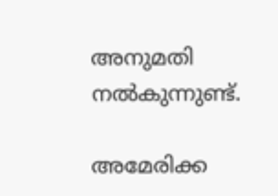അനുമതി നല്‍കുന്നുണ്ട്.

അമേരിക്ക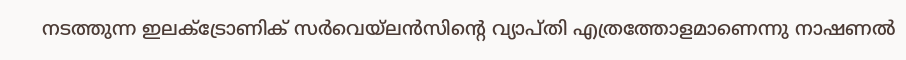നടത്തുന്ന ഇലക്ട്രോണിക് സര്‍വെയ്‌ലന്‍സിന്റെ വ്യാപ്തി എത്രത്തോളമാണെന്നു നാഷണല്‍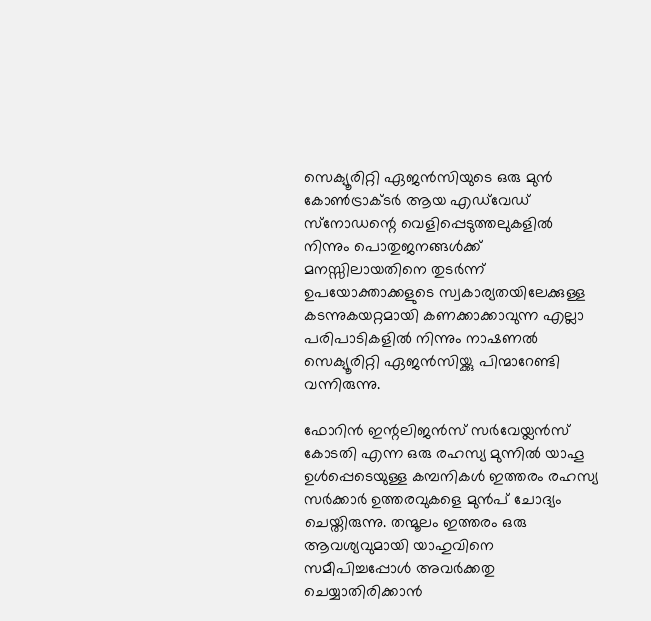സെക്യൂരിറ്റി ഏജന്‍സിയുടെ ഒരു മുന്‍ കോണ്‍ട്രാക്ടര്‍ ആയ എഡ്‌വേഡ് സ്‌നോഡന്റെ വെളിപ്പെടുത്തലുകളില്‍ നിന്നും പൊതുജനങ്ങള്‍ക്ക് മനസ്സിലായതിനെ തുടര്‍ന്ന് ഉപയോക്താക്കളുടെ സ്വകാര്യതയിലേക്കുള്ള കടന്നുകയറ്റമായി കണക്കാക്കാവുന്ന എല്ലാ പരിപാടികളില്‍ നിന്നും നാഷണല്‍ സെക്യൂരിറ്റി ഏജന്‍സിയ്ക്കു പിന്മാറേണ്ടി വന്നിരുന്നു.

ഫോറിന്‍ ഇന്റലിജന്‍സ് സര്‍വേയ്ലന്‍സ് കോടതി എന്ന ഒരു രഹസ്യ മുന്നില്‍ യാഹൂ ഉള്‍പ്പെടെയുള്ള കമ്പനികള്‍ ഇത്തരം രഹസ്യ സര്‍ക്കാര്‍ ഉത്തരവുകളെ മുന്‍പ് ചോദ്യം ചെയ്തിരുന്നു. തന്മൂലം ഇത്തരം ഒരു ആവശ്യവുമായി യാഹുവിനെ സമീപിച്ചപ്പോള്‍ അവര്‍ക്കതു ചെയ്യാതിരിക്കാന്‍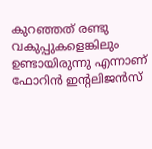കുറഞ്ഞത് രണ്ടു വകുപ്പുകളെങ്കിലും ഉണ്ടായിരുന്നു എന്നാണ് ഫോറിന്‍ ഇന്റലിജന്‍സ്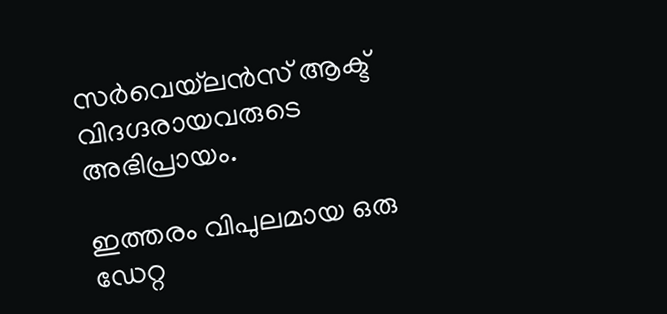സര്‍വെയ്‌ലന്‍സ് ആക്ട് വിദഗ്ദരായവരുടെ അഭിപ്രായം.

ഇത്തരം വിപുലമായ ഒരു ഡേറ്റ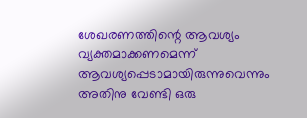ശേഖരണത്തിന്റെ ആവശ്യം വ്യക്തമാക്കണമെന്ന് ആവശ്യപ്പെടാമായിരുന്നുവെന്നും അതിനു വേണ്ടി ഒരു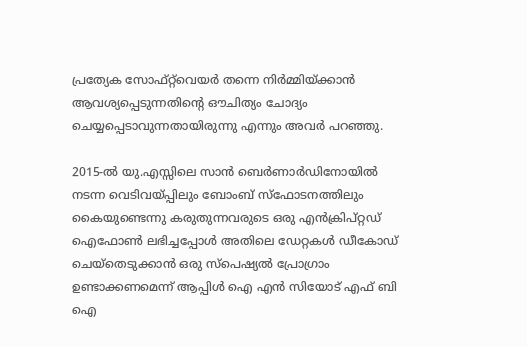പ്രത്യേക സോഫ്റ്റ്‌വെയര്‍ തന്നെ നിര്‍മ്മിയ്ക്കാന്‍ ആവശ്യപ്പെടുന്നതിന്റെ ഔചിത്യം ചോദ്യം ചെയ്യപ്പെടാവുന്നതായിരുന്നു എന്നും അവര്‍ പറഞ്ഞു.

2015-ല്‍ യു.എസ്സിലെ സാന്‍ ബെര്‍ണാര്‍ഡിനോയില്‍ നടന്ന വെടിവയ്പ്പിലും ബോംബ് സ്‌ഫോടനത്തിലും കൈയുണ്ടെന്നു കരുതുന്നവരുടെ ഒരു എന്‍ക്രിപ്റ്റഡ് ഐഫോണ്‍ ലഭിച്ചപ്പോള്‍ അതിലെ ഡേറ്റകള്‍ ഡീകോഡ് ചെയ്‌തെടുക്കാന്‍ ഒരു സ്‌പെഷ്യല്‍ പ്രോഗ്രാം ഉണ്ടാക്കണമെന്ന് ആപ്പിള്‍ ഐ എന്‍ സിയോട് എഫ് ബി ഐ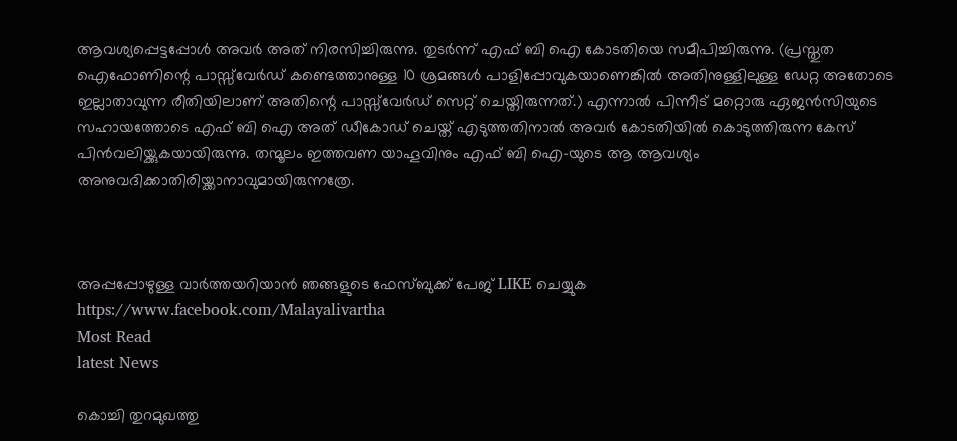ആവശ്യപ്പെട്ടപ്പോള്‍ അവര്‍ അത് നിരസിച്ചിരുന്നു. തുടര്‍ന്ന് എഫ് ബി ഐ കോടതിയെ സമീപിച്ചിരുന്നു. (പ്രസ്തുത ഐഫോണിന്റെ പാസ്സ്‌വേര്‍ഡ് കണ്ടെത്താനുള്ള 10 ശ്രമങ്ങള്‍ പാളിപ്പോവുകയാണെങ്കില്‍ അതിനുള്ളിലുള്ള ഡേറ്റ അതോടെ ഇല്ലാതാവുന്ന രീതിയിലാണ് അതിന്റെ പാസ്സ്‌വേര്‍ഡ് സെറ്റ് ചെയ്തിരുന്നത്.) എന്നാല്‍ പിന്നീട് മറ്റൊരു ഏജന്‍സിയുടെ സഹായത്തോടെ എഫ് ബി ഐ അത് ഡീകോഡ് ചെയ്ത് എടുത്തതിനാല്‍ അവര്‍ കോടതിയില്‍ കൊടുത്തിരുന്ന കേസ് പിന്‍വലിയ്ക്കുകയായിരുന്നു. തന്മൂലം ഇത്തവണ യാഹൂവിനും എഫ് ബി ഐ-യുടെ ആ ആവശ്യം അനുവദിക്കാതിരിയ്ക്കാനാവുമായിരുന്നത്രേ.



അപ്പപ്പോഴുള്ള വാര്‍ത്തയറിയാന്‍ ഞങ്ങളുടെ ഫേസ്‌ബുക്ക്‌ പേജ് LIKE ചെയ്യുക
https://www.facebook.com/Malayalivartha
Most Read
latest News

കൊച്ചി തുറമുഖത്തു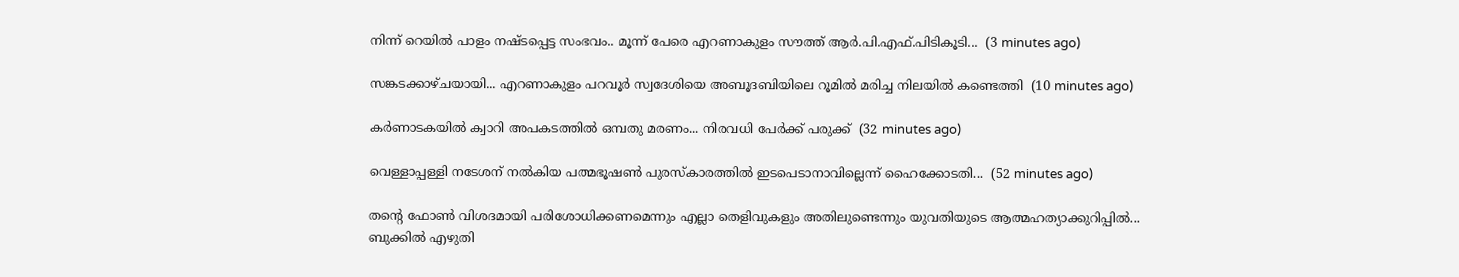നിന്ന് റെയിൽ പാളം നഷ്ടപ്പെട്ട സംഭവം.. മൂന്ന് പേരെ എറണാകുളം സൗത്ത് ആർ.പി.എഫ്.പിടികൂടി...  (3 minutes ago)

സങ്കടക്കാഴ്ചയായി... എറണാകുളം പറവൂർ സ്വദേശിയെ അബൂദബിയിലെ റൂമിൽ മരിച്ച നിലയിൽ കണ്ടെത്തി  (10 minutes ago)

കർണാടകയിൽ ക്വാറി അപകടത്തിൽ ഒമ്പതു മരണം... നിരവധി പേർക്ക് പരുക്ക്  (32 minutes ago)

വെള്ളാപ്പള്ളി നടേശന് നൽകിയ പത്മഭൂഷൺ പുരസ്കാരത്തിൽ ഇടപെടാനാവില്ലെന്ന് ഹൈക്കോടതി...  (52 minutes ago)

തന്റെ ഫോൺ വിശദമായി പരിശോധിക്കണമെന്നും എല്ലാ തെളിവുകളും അതിലുണ്ടെന്നും യുവതിയുടെ ആത്മഹത്യാക്കുറിപ്പിൽ... ബുക്കിൽ എഴുതി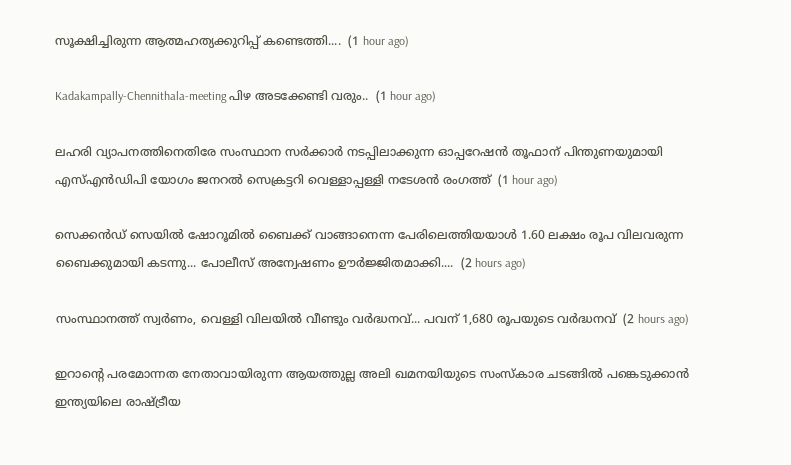സൂക്ഷിച്ചിരുന്ന ആത്മഹത്യക്കുറിപ്പ്‌ കണ്ടെത്തി....  (1 hour ago)

Kadakampally-Chennithala-meeting പിഴ അടക്കേണ്ടി വരും..  (1 hour ago)

ലഹരി വ്യാപനത്തിനെതിരേ സംസ്ഥാന സർക്കാർ നടപ്പിലാക്കുന്ന ഓപ്പറേഷൻ തൂഫാന് പിന്തുണയുമായി എസ്എൻഡിപി യോഗം ജനറൽ സെക്രട്ടറി വെള്ളാപ്പള്ളി നടേശൻ രംഗത്ത്  (1 hour ago)

സെക്കൻഡ് സെയിൽ ഷോറൂമിൽ ബൈക്ക് വാങ്ങാനെന്ന പേരിലെത്തിയയാൾ 1.60 ലക്ഷം രൂപ വിലവരുന്ന ബൈക്കുമായി കടന്നു... പോലീസ് അന്വേഷണം ഊർജ്ജിതമാക്കി....  (2 hours ago)

സംസ്ഥാനത്ത് സ്വർണം, വെള്ളി വിലയിൽ വീണ്ടും വർദ്ധനവ്... പവന് 1,680 രൂപയുടെ വർദ്ധനവ്  (2 hours ago)

ഇറാന്റെ പരമോന്നത നേതാവായിരുന്ന ആയത്തുല്ല അലി ഖമനയിയുടെ സംസ്കാര ചടങ്ങിൽ പങ്കെടുക്കാൻ ഇന്ത്യയിലെ രാഷ്ട്രീയ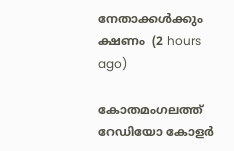നേതാക്കൾക്കും ക്ഷണം  (2 hours ago)

കോതമംഗലത്ത് റേഡിയോ കോളർ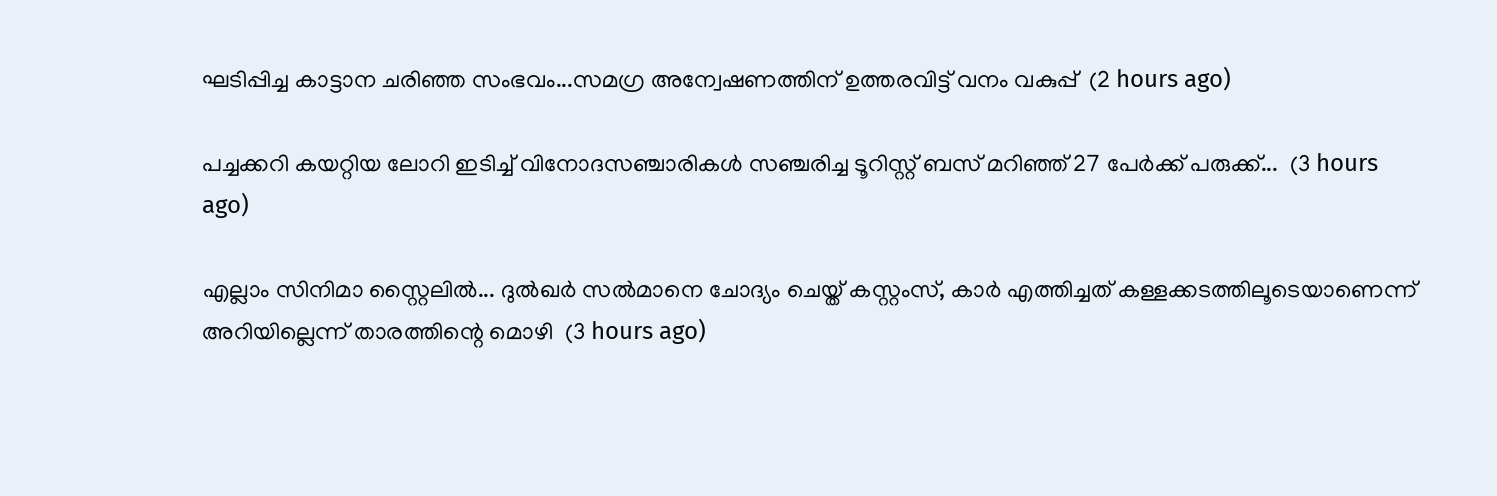ഘടിപ്പിച്ച കാട്ടാന ചരിഞ്ഞ സംഭവം...സമഗ്ര അന്വേഷണത്തിന് ഉത്തരവിട്ട് വനം വകുപ്പ്  (2 hours ago)

പച്ചക്കറി കയറ്റിയ ലോറി ഇടിച്ച് വിനോദസഞ്ചാരികൾ സഞ്ചരിച്ച ടൂറിസ്റ്റ് ബസ് മറിഞ്ഞ് 27 പേർക്ക് പരുക്ക്...  (3 hours ago)

എല്ലാം സിനിമാ സ്റ്റൈലിൽ... ദുൽഖർ സൽമാനെ ചോദ്യം ചെയ്ത് കസ്റ്റംസ്, കാർ എത്തിച്ചത് കള്ളക്കടത്തിലൂടെയാണെന്ന് അറിയില്ലെന്ന് താരത്തിന്റെ മൊഴി  (3 hours ago)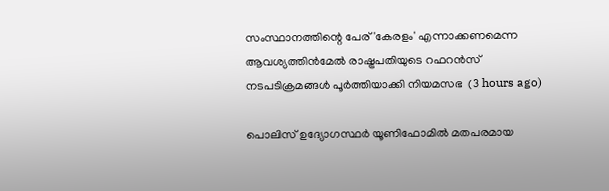സംസ്ഥാനത്തിന്റെ പേര് 'കേരളം' എന്നാക്കണമെന്ന ആവശ്യത്തിൻമേൽ രാഷ്ട്രപതിയുടെ റഫറൻസ് നടപടിക്രമങ്ങൾ പൂർത്തിയാക്കി നിയമസഭ  (3 hours ago)

പൊലിസ് ഉദ്യോഗസ്ഥർ യൂണിഫോമിൽ മതപരമായ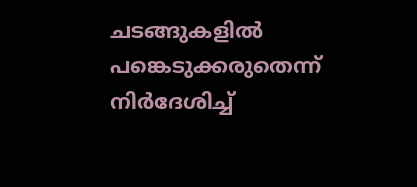ചടങ്ങുകളിൽ പങ്കെടുക്കരുതെന്ന് നിർദേശിച്ച്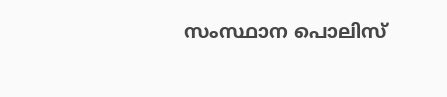സംസ്ഥാന പൊലിസ്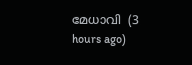മേധാവി  (3 hours ago)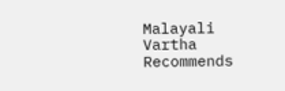Malayali Vartha Recommends